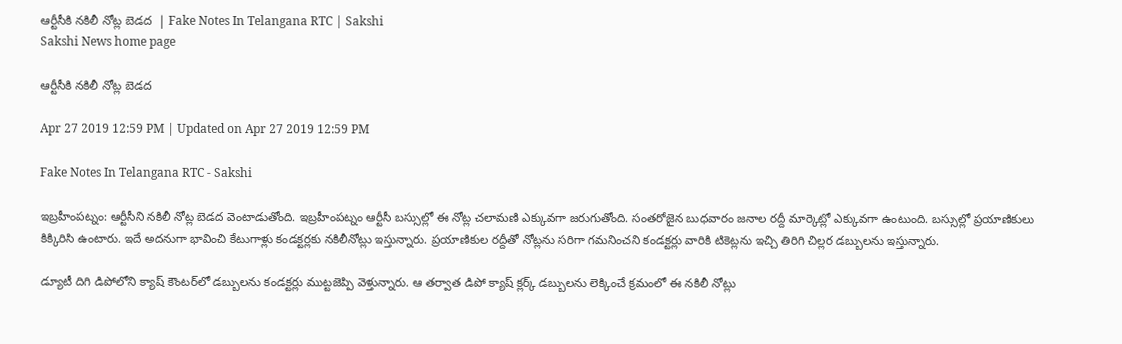ఆర్టీసీకి నకిలీ నోట్ల బెడద  | Fake Notes In Telangana RTC | Sakshi
Sakshi News home page

ఆర్టీసీకి నకిలీ నోట్ల బెడద

Apr 27 2019 12:59 PM | Updated on Apr 27 2019 12:59 PM

Fake Notes In Telangana RTC - Sakshi

ఇబ్రహీంపట్నం: ఆర్టీసీని నకిలీ నోట్ల బెడద వెంటాడుతోంది. ఇబ్రహీంపట్నం ఆర్టీసీ బస్సుల్లో ఈ నోట్ల చలామణి ఎక్కువగా జరుగుతోంది. సంతరోజైన బుధవారం జనాల రద్దీ మార్కెట్లో ఎక్కువగా ఉంటుంది. బస్సుల్లో ప్రయాణికులు కిక్కిరిసి ఉంటారు. ఇదే అదనుగా భావించి కేటుగాళ్లు కండక్టర్లకు నకిలీనోట్లు ఇస్తున్నారు. ప్రయాణికుల రద్దీతో నోట్లను సరిగా గమనించని కండక్టర్లు వారికి టికెట్లను ఇచ్చి తిరిగి చిల్లర డబ్బులను ఇస్తున్నారు.

డ్యూటీ దిగి డిపోలోని క్యాష్‌ కౌంటర్‌లో డబ్బులను కండక్టర్లు ముట్టజెప్పి వెళ్తున్నారు. ఆ తర్వాత డిపో క్యాష్‌ క్లర్క్‌ డబ్బులను లెక్కించే క్రమంలో ఈ నకిలీ నోట్లు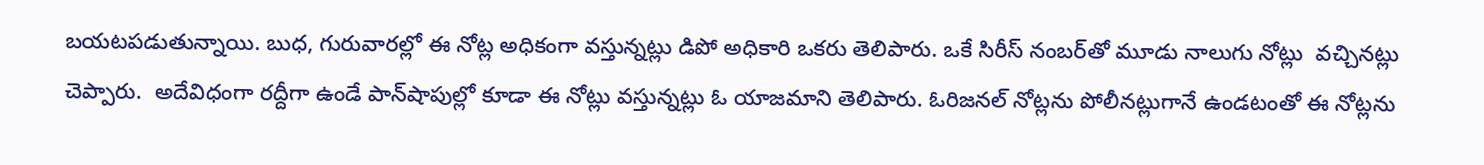బయటపడుతున్నాయి. బుధ, గురువారల్లో ఈ నోట్ల అధికంగా వస్తున్నట్లు డిపో అధికారి ఒకరు తెలిపారు. ఒకే సిరీస్‌ నంబర్‌తో మూడు నాలుగు నోట్లు  వచ్చినట్లు చెప్పారు.  అదేవిధంగా రద్దీగా ఉండే పాన్‌షాపుల్లో కూడా ఈ నోట్లు వస్తున్నట్లు ఓ యాజమాని తెలిపారు. ఓరిజనల్‌ నోట్లను పోలీనట్లుగానే ఉండటంతో ఈ నోట్లను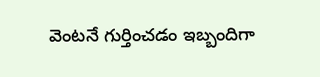వెంటనే గుర్తించడం ఇబ్బందిగా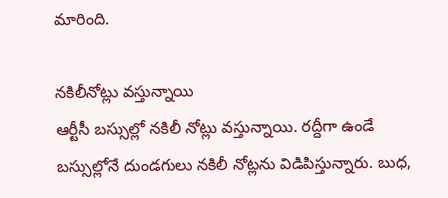మారింది.

నకిలీనోట్లు వస్తున్నాయి
ఆర్టీసీ బస్సుల్లో నకిలీ నోట్లు వస్తున్నాయి. రద్దీగా ఉండే బస్సుల్లోనే దుండగులు నకిలీ నోట్లను విడిపిస్తున్నారు. బుధ,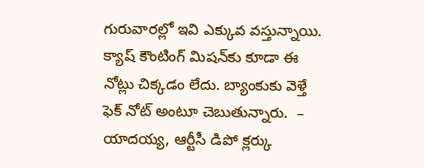గురువారల్లో ఇవి ఎక్కువ వస్తున్నాయి. క్యాష్‌ కౌంటింగ్‌ మిషన్‌కు కూడా ఈ నోట్లు చిక్కడం లేదు. బ్యాంకుకు వెళ్తే ఫెక్‌ నోట్‌ అంటూ చెబుతున్నారు.  – యాదయ్య, ఆర్టీసీ డిపో క్లర్కు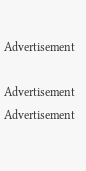Advertisement

Advertisement
Advertisement